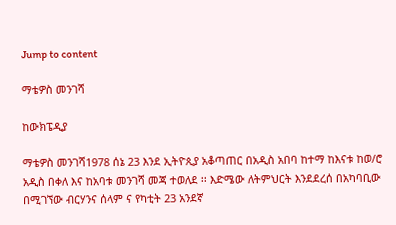Jump to content

ማቴዎስ መንገሻ

ከውክፔዲያ

ማቴዎስ መንገሻ1978 ሰኔ 23 እንደ ኢትዮጲያ አቆጣጠር በአዲስ አበባ ከተማ ከእናቱ ከወ/ሮ አዲስ በቀለ እና ከአባቱ መንገሻ መጃ ተወለደ ፡፡ እድሜው ለትምህርት እንደደረሰ በአካባቢው በሚገኘው ብርሃንና ሰላም ና የካቲት 23 አንደኛ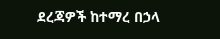ደረጃዎች ከተማረ በኃላ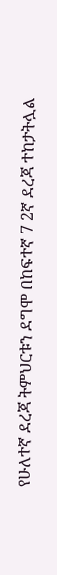የሁለተኛ ደረጃ ትምህርቱን ደግሞ በከፍተኛ 7 2ኛ ደረጃ ተከታትሏል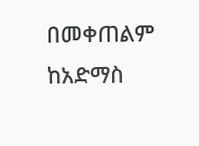በመቀጠልም ከአድማስ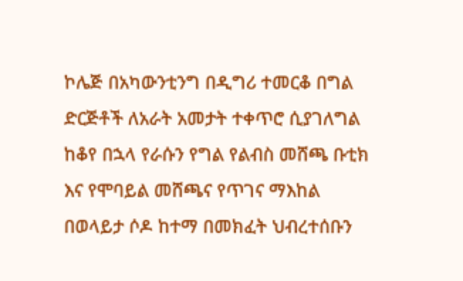ኮሌጅ በአካውንቲንግ በዲግሪ ተመርቆ በግል ድርጅቶች ለአራት አመታት ተቀጥሮ ሲያገለግል ከቆየ በኋላ የራሱን የግል የልብስ መሸጫ ቡቲክ እና የሞባይል መሸጫና የጥገና ማእከል በወላይታ ሶዶ ከተማ በመክፈት ህብረተሰቡን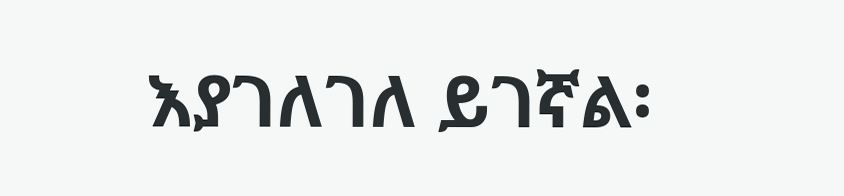እያገለገለ ይገኛል፡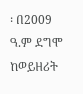፡ በ2009 ዓ.ም ደግሞ ከወይዘሪት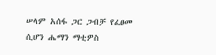ሠላም አሰፋ ጋር ጋብቻ የፈፀመ ሲሆን ሔማን ማቲዎስ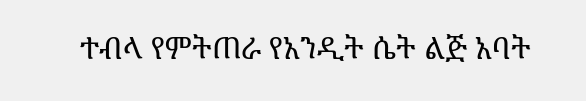ተብላ የምትጠራ የአንዲት ሴት ልጅ አባት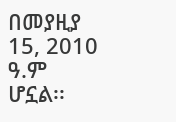በመያዚያ 15, 2010 ዓ.ም ሆኗል፡፡